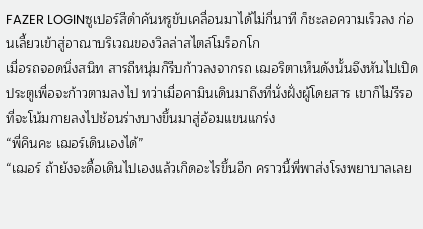FAZER LOGINซูเปอร์สีดำคันหรูขับเคลื่อนมาได้ไม่กี่นาที ก็ชะลอความเร็วลง ก่อนเลี้ยวเข้าสู่อาณาบริเวณของวิลล่าสไตล์โมร็อกโก
เมื่อรถจอดนิ่งสนิท สารถีหนุ่มก็รีบก้าวลงจากรถ เฌอริตาเห็นดังนั้นจึงหันไปเปิดประตูเพื่อจะก้าวตามลงไป ทว่าเมื่อคามินเดินมาถึงที่นั่งฝั่งผู้โดยสาร เขาก็ไม่รีรอที่จะโน้มกายลงไปช้อนร่างบางขึ้นมาสู่อ้อมแขนแกร่ง
“พี่คินคะ เฌอร์เดินเองได้”
“เฌอร์ ถ้ายังจะดื้อเดินไปเองแล้วเกิดอะไรขึ้นอีก คราวนี้พี่พาส่งโรงพยาบาลเลย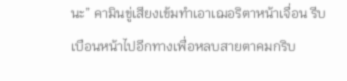นะ” คามินขู่เสียงเข้มทำเอาเฌอริตาหน้าเจื่อน รีบเบือนหน้าไปอีกทางเพื่อหลบสายตาคมกริบ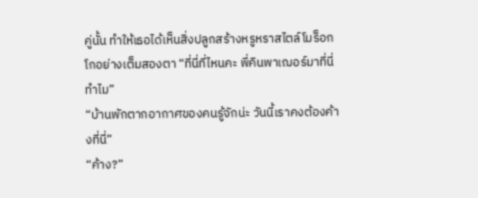คู่นั้น ทำให้เธอได้เห็นสิ่งปลูกสร้างหรูหราสไตล์โมร็อกโกอย่างเต็มสองตา “ที่นี่ที่ไหนคะ พี่คินพาเฌอร์มาที่นี่ทำไม”
“บ้านพักตากอากาศของคนรู้จักน่ะ วันนี้เราคงต้องค้างที่นี่”
“ค้าง?”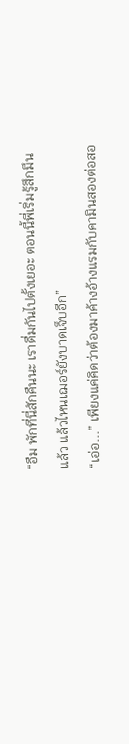“อืม พักที่นี่สักคืนนะ เราดื่มกันไปตั้งเยอะ ตอนนี้พี่เริ่มรู้สึกมึนแล้ว แล้วไหนเฌอร์ยังบาดเจ็บอีก”
“เอ่อ...” เพียงแค่คิดว่าต้องมาค้างอ้างแรมกับคามินสองต่อสอ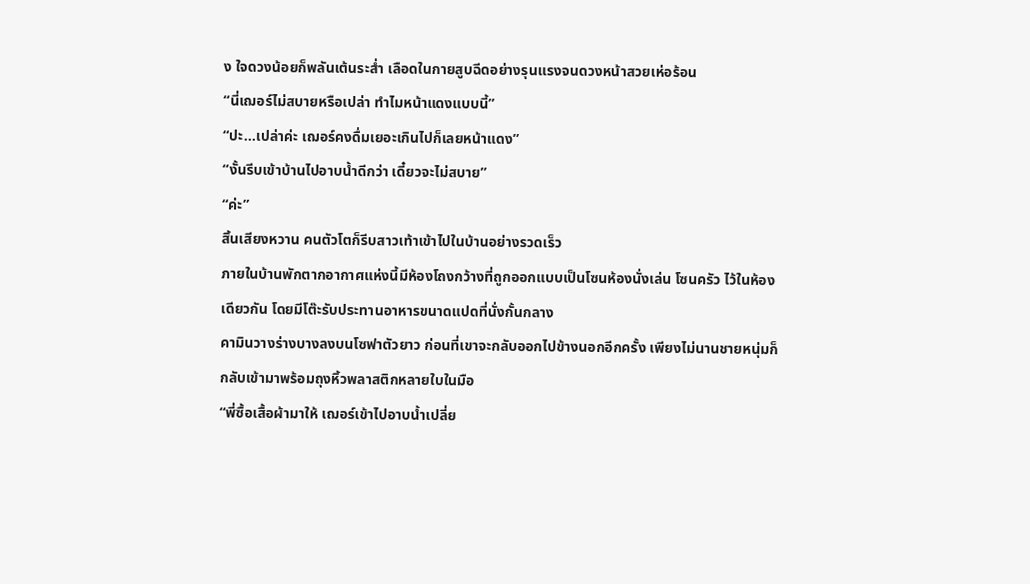ง ใจดวงน้อยก็พลันเต้นระส่ำ เลือดในกายสูบฉีดอย่างรุนแรงจนดวงหน้าสวยเห่อร้อน
“นี่เฌอร์ไม่สบายหรือเปล่า ทำไมหน้าแดงแบบนี้”
“ปะ...เปล่าค่ะ เฌอร์คงดื่มเยอะเกินไปก็เลยหน้าแดง”
“งั้นรีบเข้าบ้านไปอาบน้ำดีกว่า เดี๋ยวจะไม่สบาย”
“ค่ะ”
สิ้นเสียงหวาน คนตัวโตก็รีบสาวเท้าเข้าไปในบ้านอย่างรวดเร็ว
ภายในบ้านพักตากอากาศแห่งนี้มีห้องโถงกว้างที่ถูกออกแบบเป็นโซนห้องนั่งเล่น โซนครัว ไว้ในห้องเดียวกัน โดยมีโต๊ะรับประทานอาหารขนาดแปดที่นั่งกั้นกลาง
คามินวางร่างบางลงบนโซฟาตัวยาว ก่อนที่เขาจะกลับออกไปข้างนอกอีกครั้ง เพียงไม่นานชายหนุ่มก็กลับเข้ามาพร้อมถุงหิ้วพลาสติกหลายใบในมือ
“พี่ซื้อเสื้อผ้ามาให้ เฌอร์เข้าไปอาบน้ำเปลี่ย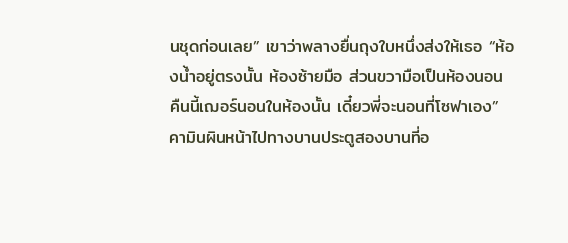นชุดก่อนเลย” เขาว่าพลางยื่นถุงใบหนึ่งส่งให้เธอ “ห้องน้ำอยู่ตรงนั้น ห้องซ้ายมือ ส่วนขวามือเป็นห้องนอน คืนนี้เฌอร์นอนในห้องนั้น เดี๋ยวพี่จะนอนที่โซฟาเอง”
คามินผินหน้าไปทางบานประตูสองบานที่อ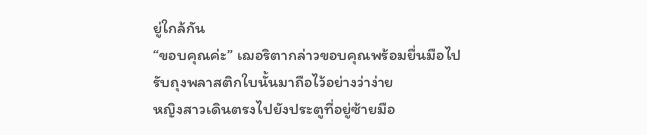ยู่ใกล้กัน
“ขอบคุณค่ะ” เฌอริตากล่าวขอบคุณพร้อมยื่นมือไปรับถุงพลาสติกใบนั้นมาถือไว้อย่างว่าง่าย
หญิงสาวเดินตรงไปยังประตูที่อยู่ซ้ายมือ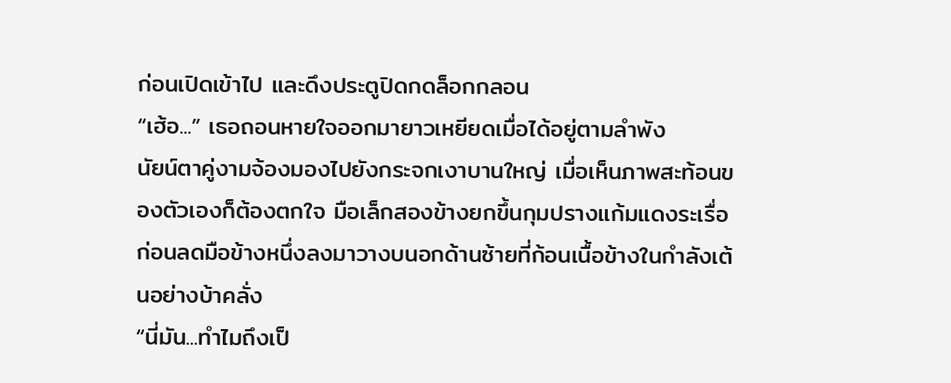ก่อนเปิดเข้าไป และดึงประตูปิดกดล็อกกลอน
“เฮ้อ...” เธอถอนหายใจออกมายาวเหยียดเมื่อได้อยู่ตามลำพัง
นัยน์ตาคู่งามจ้องมองไปยังกระจกเงาบานใหญ่ เมื่อเห็นภาพสะท้อนของตัวเองก็ต้องตกใจ มือเล็กสองข้างยกขึ้นกุมปรางแก้มแดงระเรื่อ ก่อนลดมือข้างหนึ่งลงมาวางบนอกด้านซ้ายที่ก้อนเนื้อข้างในกำลังเต้นอย่างบ้าคลั่ง
“นี่มัน...ทำไมถึงเป็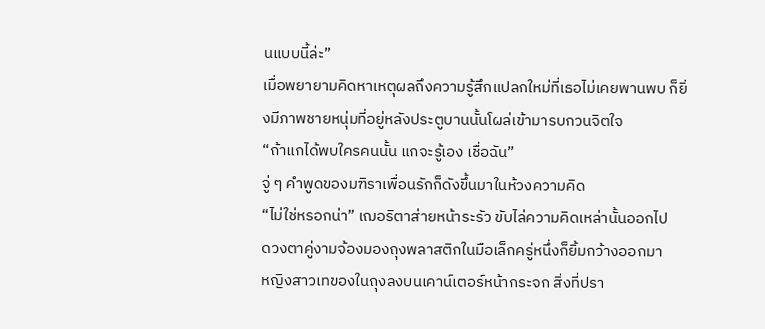นแบบนี้ล่ะ”
เมื่อพยายามคิดหาเหตุผลถึงความรู้สึกแปลกใหม่ที่เธอไม่เคยพานพบ ก็ยิ่งมีภาพชายหนุ่มที่อยู่หลังประตูบานนั้นโผล่เข้ามารบกวนจิตใจ
“ถ้าแกได้พบใครคนนั้น แกจะรู้เอง เชื่อฉัน”
จู่ ๆ คำพูดของมฑิราเพื่อนรักก็ดังขึ้นมาในห้วงความคิด
“ไม่ใช่หรอกน่า” เฌอริตาส่ายหน้าระรัว ขับไล่ความคิดเหล่านั้นออกไป
ดวงตาคู่งามจ้องมองถุงพลาสติกในมือเล็กครู่หนึ่งก็ยิ้มกว้างออกมา
หญิงสาวเทของในถุงลงบนเคาน์เตอร์หน้ากระจก สิ่งที่ปรา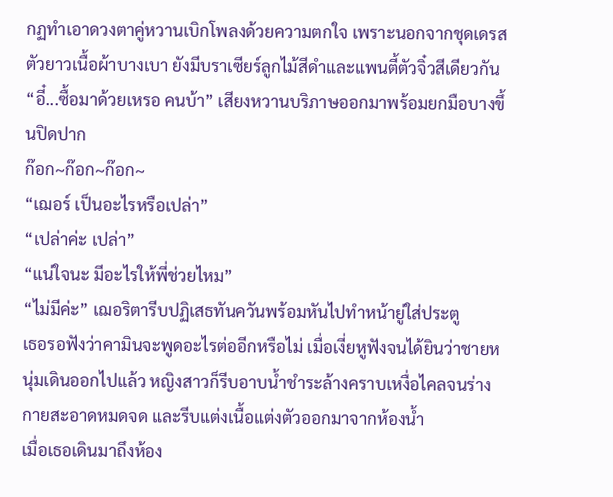กฏทำเอาดวงตาคู่หวานเบิกโพลงด้วยความตกใจ เพราะนอกจากชุดเดรสตัวยาวเนื้อผ้าบางเบา ยังมีบราเซียร์ลูกไม้สีดำและแพนตี้ตัวจิ๋วสีเดียวกัน
“อี๋...ซื้อมาด้วยเหรอ คนบ้า” เสียงหวานบริภาษออกมาพร้อมยกมือบางขึ้นปิดปาก
ก๊อก~ก๊อก~ก๊อก~
“เฌอร์ เป็นอะไรหรือเปล่า”
“เปล่าค่ะ เปล่า”
“แน่ใจนะ มีอะไรให้พี่ช่วยไหม”
“ไม่มีค่ะ” เฌอริตารีบปฏิเสธทันควันพร้อมหันไปทำหน้ายู่ใส่ประตู
เธอรอฟังว่าคามินจะพูดอะไรต่ออีกหรือไม่ เมื่อเงี่ยหูฟังจนได้ยินว่าชายหนุ่มเดินออกไปแล้ว หญิงสาวก็รีบอาบน้ำชำระล้างคราบเหงื่อไคลจนร่างกายสะอาดหมดจด และรีบแต่งเนื้อแต่งตัวออกมาจากห้องน้ำ
เมื่อเธอเดินมาถึงห้อง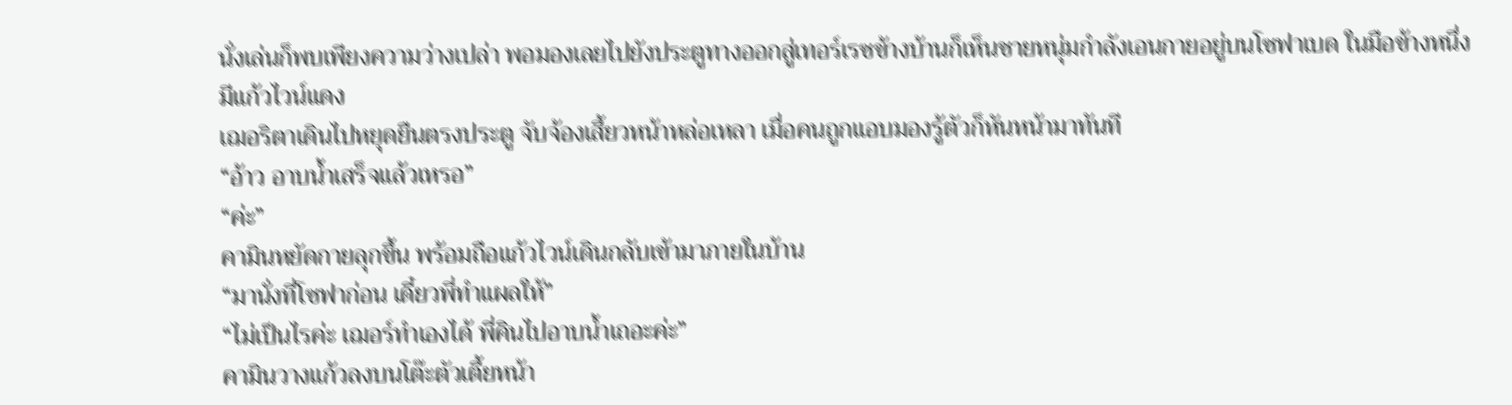นั่งเล่นก็พบเพียงความว่างเปล่า พอมองเลยไปยังประตูทางออกสู่เทอร์เรซข้างบ้านก็เห็นชายหนุ่มกำลังเอนกายอยู่บนโซฟาเบด ในมือข้างหนึ่งมีแก้วไวน์แดง
เฌอริตาเดินไปหยุดยืนตรงประตู จับจ้องเสี้ยวหน้าหล่อเหลา เมื่อคนถูกแอบมองรู้ตัวก็หันหน้ามาทันที
“อ้าว อาบน้ำเสร็จแล้วเหรอ”
“ค่ะ”
คามินหยัดกายลุกขึ้น พร้อมถือแก้วไวน์เดินกลับเข้ามาภายในบ้าน
“มานั่งที่โซฟาก่อน เดี๋ยวพี่ทำแผลให้”
“ไม่เป็นไรค่ะ เฌอร์ทำเองได้ พี่คินไปอาบน้ำเถอะค่ะ”
คามินวางแก้วลงบนโต๊ะตัวเตี้ยหน้า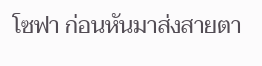โซฟา ก่อนหันมาส่งสายตา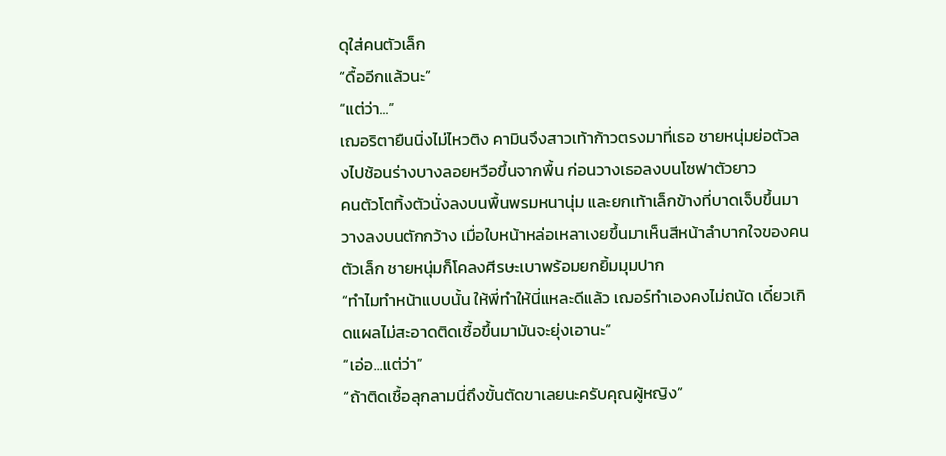ดุใส่คนตัวเล็ก
“ดื้ออีกแล้วนะ”
“แต่ว่า...”
เฌอริตายืนนิ่งไม่ไหวติง คามินจึงสาวเท้าก้าวตรงมาที่เธอ ชายหนุ่มย่อตัวลงไปช้อนร่างบางลอยหวือขึ้นจากพื้น ก่อนวางเธอลงบนโซฟาตัวยาว
คนตัวโตทิ้งตัวนั่งลงบนพื้นพรมหนานุ่ม และยกเท้าเล็กข้างที่บาดเจ็บขึ้นมาวางลงบนตักกว้าง เมื่อใบหน้าหล่อเหลาเงยขึ้นมาเห็นสีหน้าลำบากใจของคนตัวเล็ก ชายหนุ่มก็โคลงศีรษะเบาพร้อมยกยิ้มมุมปาก
“ทำไมทำหน้าแบบนั้น ให้พี่ทำให้นี่แหละดีแล้ว เฌอร์ทำเองคงไม่ถนัด เดี๋ยวเกิดแผลไม่สะอาดติดเชื้อขึ้นมามันจะยุ่งเอานะ”
“เอ่อ...แต่ว่า”
“ถ้าติดเชื้อลุกลามนี่ถึงขั้นตัดขาเลยนะครับคุณผู้หญิง”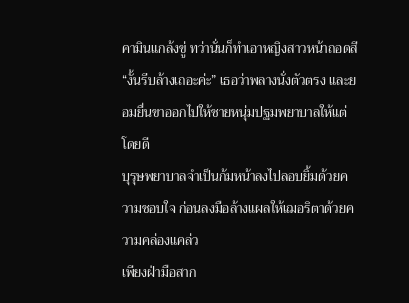คามินแกล้งขู่ ทว่านั่นก็ทำเอาหญิงสาวหน้าถอดสี
“งั้นรีบล้างเถอะค่ะ” เธอว่าพลางนั่งตัวตรง และยอมยื่นขาออกไปให้ชายหนุ่มปฐมพยาบาลให้แต่โดยดี
บุรุษพยาบาลจำเป็นก้มหน้าลงไปลอบยิ้มด้วยความชอบใจ ก่อนลงมือล้างแผลให้เฌอริตาด้วยความคล่องแคล่ว
เพียงฝ่ามือสาก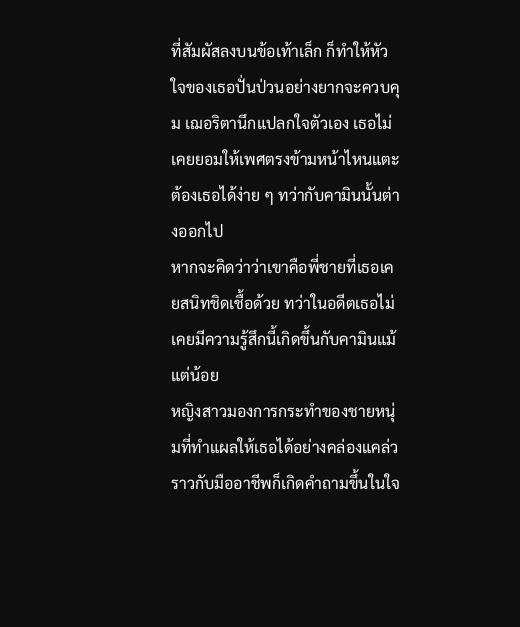ที่สัมผัสลงบนข้อเท้าเล็ก ก็ทำให้หัวใจของเธอปั่นป่วนอย่างยากจะควบคุม เฌอริตานึกแปลกใจตัวเอง เธอไม่เคยยอมให้เพศตรงข้ามหน้าไหนแตะต้องเธอได้ง่าย ๆ ทว่ากับคามินนั้นต่างออกไป
หากจะคิดว่าว่าเขาคือพี่ชายที่เธอเคยสนิทชิดเชื้อด้วย ทว่าในอดีตเธอไม่เคยมีความรู้สึกนี้เกิดขึ้นกับคามินแม้แต่น้อย
หญิงสาวมองการกระทำของชายหนุ่มที่ทำแผลให้เธอได้อย่างคล่องแคล่วราวกับมืออาชีพก็เกิดคำถามขึ้นในใจ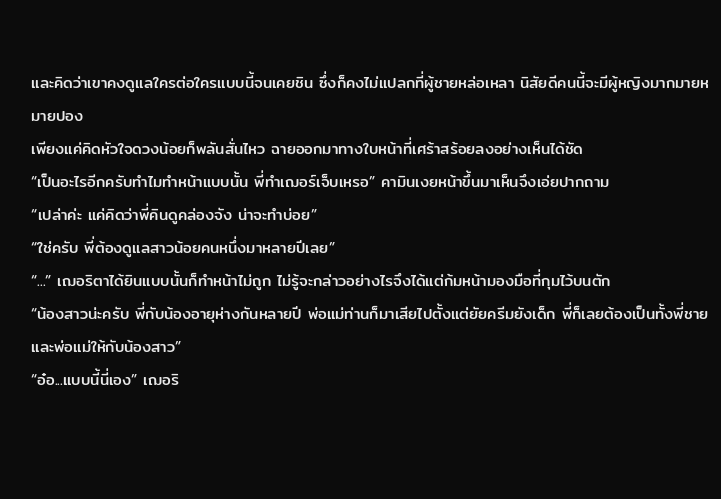และคิดว่าเขาคงดูแลใครต่อใครแบบนี้จนเคยชิน ซึ่งก็คงไม่แปลกที่ผู้ชายหล่อเหลา นิสัยดีคนนี้จะมีผู้หญิงมากมายหมายปอง
เพียงแค่คิดหัวใจดวงน้อยก็พลันสั่นไหว ฉายออกมาทางใบหน้าที่เศร้าสร้อยลงอย่างเห็นได้ชัด
“เป็นอะไรอีกครับทำไมทำหน้าแบบนั้น พี่ทำเฌอร์เจ็บเหรอ” คามินเงยหน้าขึ้นมาเห็นจึงเอ่ยปากถาม
“เปล่าค่ะ แค่คิดว่าพี่คินดูคล่องจัง น่าจะทำบ่อย”
“ใช่ครับ พี่ต้องดูแลสาวน้อยคนหนึ่งมาหลายปีเลย”
“...” เฌอริตาได้ยินแบบนั้นก็ทำหน้าไม่ถูก ไม่รู้จะกล่าวอย่างไรจึงได้แต่ก้มหน้ามองมือที่กุมไว้บนตัก
“น้องสาวน่ะครับ พี่กับน้องอายุห่างกันหลายปี พ่อแม่ท่านก็มาเสียไปตั้งแต่ยัยครีมยังเด็ก พี่ก็เลยต้องเป็นทั้งพี่ชายและพ่อแม่ให้กับน้องสาว”
“อ๋อ...แบบนี้นี่เอง” เฌอริ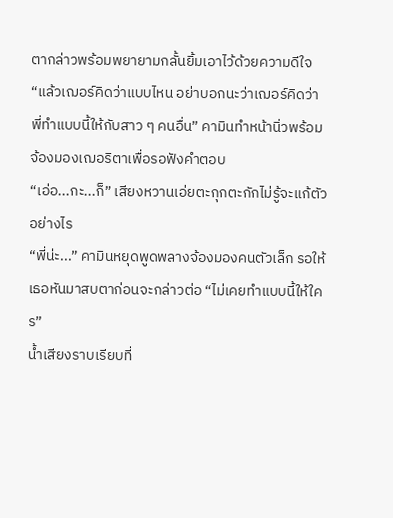ตากล่าวพร้อมพยายามกลั้นยิ้มเอาไว้ด้วยความดีใจ
“แล้วเฌอร์คิดว่าแบบไหน อย่าบอกนะว่าเฌอร์คิดว่าพี่ทำแบบนี้ให้กับสาว ๆ คนอื่น” คามินทำหน้านิ่วพร้อมจ้องมองเฌอริตาเพื่อรอฟังคำตอบ
“เอ่อ...กะ...ก็” เสียงหวานเอ่ยตะกุกตะกักไม่รู้จะแก้ตัวอย่างไร
“พี่น่ะ...” คามินหยุดพูดพลางจ้องมองคนตัวเล็ก รอให้เธอหันมาสบตาก่อนจะกล่าวต่อ “ไม่เคยทำแบบนี้ให้ใคร”
น้ำเสียงราบเรียบที่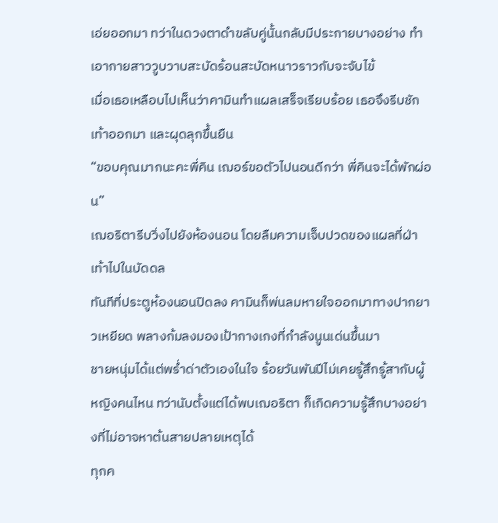เอ่ยออกมา ทว่าในดวงตาดำขลับคู่นั้นกลับมีประกายบางอย่าง ทำเอากายสาววูบวาบสะบัดร้อนสะบัดหนาวราวกับจะจับไข้
เมื่อเธอเหลือบไปเห็นว่าคามินทำแผลเสร็จเรียบร้อย เธอจึงรีบชักเท้าออกมา และผุดลุกขึ้นยืน
“ขอบคุณมากนะคะพี่คิน เฌอร์ขอตัวไปนอนดีกว่า พี่คินจะได้พักผ่อน”
เฌอริตารีบวิ่งไปยังห้องนอน โดยลืมความเจ็บปวดของแผลที่ฝ่าเท้าไปในบัดดล
ทันทีที่ประตูห้องนอนปิดลง คามินก็พ่นลมหายใจออกมาทางปากยาวเหยียด พลางก้มลงมองเป้ากางเกงที่กำลังนูนเด่นขึ้นมา
ชายหนุ่มได้แต่พร่ำด่าตัวเองในใจ ร้อยวันพันปีไม่เคยรู้สึกรู้สากับผู้หญิงคนไหน ทว่านับตั้งแต่ได้พบเฌอริตา ก็เกิดความรู้สึกบางอย่างที่ไม่อาจหาต้นสายปลายเหตุได้
ทุกค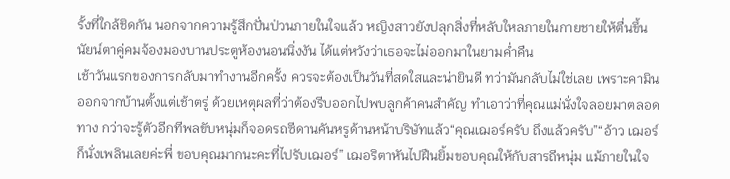รั้งที่ใกล้ชิดกัน นอกจากความรู้สึกปั่นป่วนภายในใจแล้ว หญิงสาวยังปลุกสิ่งที่หลับใหลภายในกายชายให้ตื่นขึ้น
นัยน์ตาคู่คมจ้องมองบานประตูห้องนอนนิ่งงัน ได้แต่หวังว่าเธอจะไม่ออกมาในยามค่ำคืน
เช้าวันแรกของการกลับมาทำงานอีกครั้ง ควรจะต้องเป็นวันที่สดใสและน่ายินดี ทว่ามันกลับไม่ใช่เลย เพราะคามินออกจากบ้านตั้งแต่เช้าตรู่ ด้วยเหตุผลที่ว่าต้องรีบออกไปพบลูกค้าคนสำคัญ ทำเอาว่าที่คุณแม่นั่งใจลอยมาตลอดทาง กว่าจะรู้ตัวอีกทีพลขับหนุ่มก็จอดรถซีดานคันหรูด้านหน้าบริษัทแล้ว“คุณเฌอร์ครับ ถึงแล้วครับ”“อ้าว เฌอร์ก็นั่งเพลินเลยค่ะพี่ ขอบคุณมากนะคะที่ไปรับเฌอร์” เฌอริตาหันไปฝืนยิ้มขอบคุณให้กับสารถีหนุ่ม แม้ภายในใจ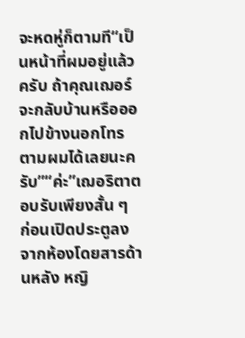จะหดหู่ก็ตามที“เป็นหน้าที่ผมอยู่แล้วครับ ถ้าคุณเฌอร์จะกลับบ้านหรือออกไปข้างนอกโทรตามผมได้เลยนะครับ”“ค่ะ”เฌอริตาตอบรับเพียงสั้น ๆ ก่อนเปิดประตูลงจากห้องโดยสารด้านหลัง หญิ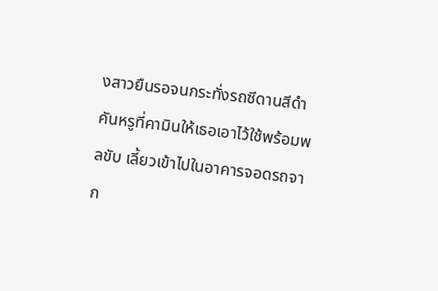งสาวยืนรอจนกระทั่งรถซีดานสีดำคันหรูที่คามินให้เธอเอาไว้ใช้พร้อมพลขับ เลี้ยวเข้าไปในอาคารจอดรถจาก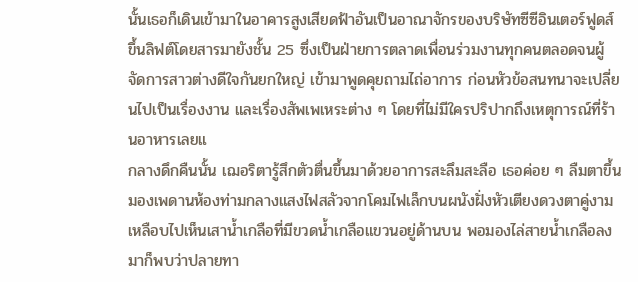นั้นเธอก็เดินเข้ามาในอาคารสูงเสียดฟ้าอันเป็นอาณาจักรของบริษัทซีซีอินเตอร์ฟูดส์ ขึ้นลิฟต์โดยสารมายังชั้น 25 ซึ่งเป็นฝ่ายการตลาดเพื่อนร่วมงานทุกคนตลอดจนผู้จัดการสาวต่างดีใจกันยกใหญ่ เข้ามาพูดคุยถามไถ่อาการ ก่อนหัวข้อสนทนาจะเปลี่ยนไปเป็นเรื่องงาน และเรื่องสัพเพเหระต่าง ๆ โดยที่ไม่มีใครปริปากถึงเหตุการณ์ที่ร้านอาหารเลยแ
กลางดึกคืนนั้น เฌอริตารู้สึกตัวตื่นขึ้นมาด้วยอาการสะลึมสะลือ เธอค่อย ๆ ลืมตาขึ้นมองเพดานห้องท่ามกลางแสงไฟสลัวจากโคมไฟเล็กบนผนังฝั่งหัวเตียงดวงตาคู่งามเหลือบไปเห็นเสาน้ำเกลือที่มีขวดน้ำเกลือแขวนอยู่ด้านบน พอมองไล่สายน้ำเกลือลงมาก็พบว่าปลายทา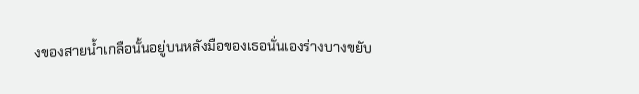งของสายน้ำเกลือนั้นอยู่บนหลังมือของเธอนั่นเองร่างบางขยับ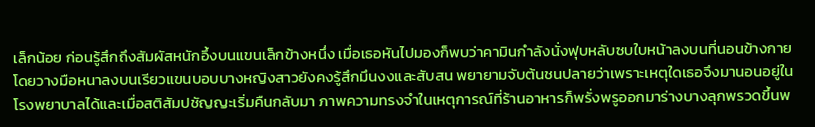เล็กน้อย ก่อนรู้สึกถึงสัมผัสหนักอึ้งบนแขนเล็กข้างหนึ่ง เมื่อเธอหันไปมองก็พบว่าคามินกำลังนั่งฟุบหลับซบใบหน้าลงบนที่นอนข้างกาย โดยวางมือหนาลงบนเรียวแขนบอบบางหญิงสาวยังคงรู้สึกมึนงงและสับสน พยายามจับต้นชนปลายว่าเพราะเหตุใดเธอจึงมานอนอยู่ในโรงพยาบาลได้และเมื่อสติสัมปชัญญะเริ่มคืนกลับมา ภาพความทรงจำในเหตุการณ์ที่ร้านอาหารก็พรั่งพรูออกมาร่างบางลุกพรวดขึ้นพ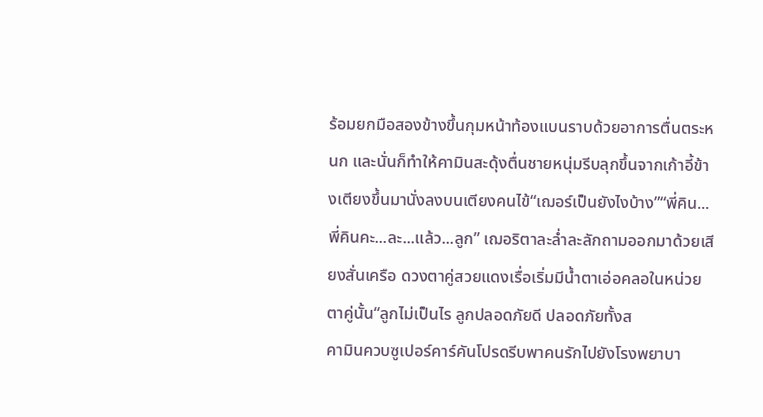ร้อมยกมือสองข้างขึ้นกุมหน้าท้องแบนราบด้วยอาการตื่นตระหนก และนั่นก็ทำให้คามินสะดุ้งตื่นชายหนุ่มรีบลุกขึ้นจากเก้าอี้ข้างเตียงขึ้นมานั่งลงบนเตียงคนไข้“เฌอร์เป็นยังไงบ้าง”“พี่คิน...พี่คินคะ...ละ...แล้ว...ลูก” เฌอริตาละล่ำละลักถามออกมาด้วยเสียงสั่นเครือ ดวงตาคู่สวยแดงเรื่อเริ่มมีน้ำตาเอ่อคลอในหน่วยตาคู่นั้น“ลูกไม่เป็นไร ลูกปลอดภัยดี ปลอดภัยทั้งส
คามินควบซูเปอร์คาร์คันโปรดรีบพาคนรักไปยังโรงพยาบา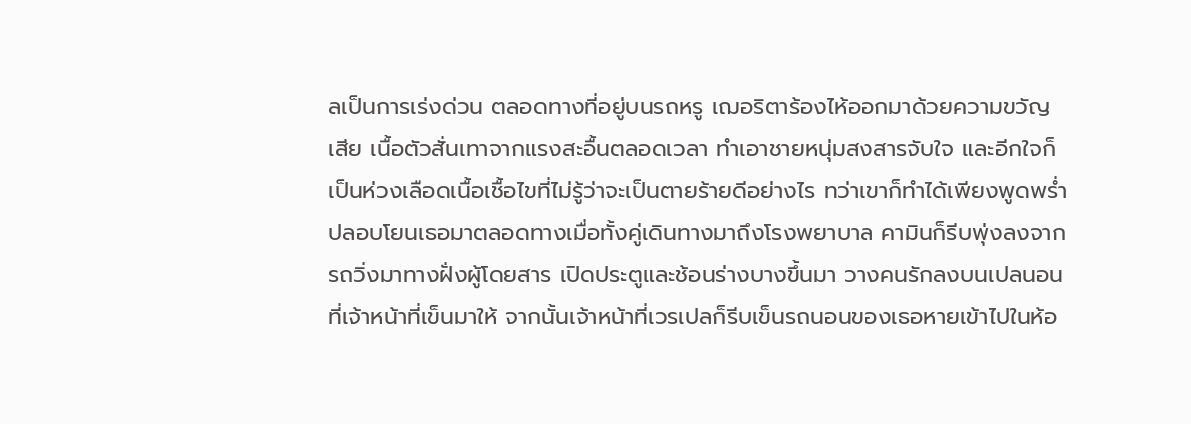ลเป็นการเร่งด่วน ตลอดทางที่อยู่บนรถหรู เฌอริตาร้องไห้ออกมาด้วยความขวัญเสีย เนื้อตัวสั่นเทาจากแรงสะอื้นตลอดเวลา ทำเอาชายหนุ่มสงสารจับใจ และอีกใจก็เป็นห่วงเลือดเนื้อเชื้อไขที่ไม่รู้ว่าจะเป็นตายร้ายดีอย่างไร ทว่าเขาก็ทำได้เพียงพูดพร่ำปลอบโยนเธอมาตลอดทางเมื่อทั้งคู่เดินทางมาถึงโรงพยาบาล คามินก็รีบพุ่งลงจากรถวิ่งมาทางฝั่งผู้โดยสาร เปิดประตูและช้อนร่างบางขึ้นมา วางคนรักลงบนเปลนอนที่เจ้าหน้าที่เข็นมาให้ จากนั้นเจ้าหน้าที่เวรเปลก็รีบเข็นรถนอนของเธอหายเข้าไปในห้อ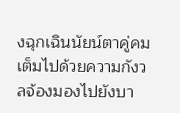งฉุกเฉินนัยน์ตาคู่คมเต็มไปด้วยความกังวลจ้องมองไปยังบา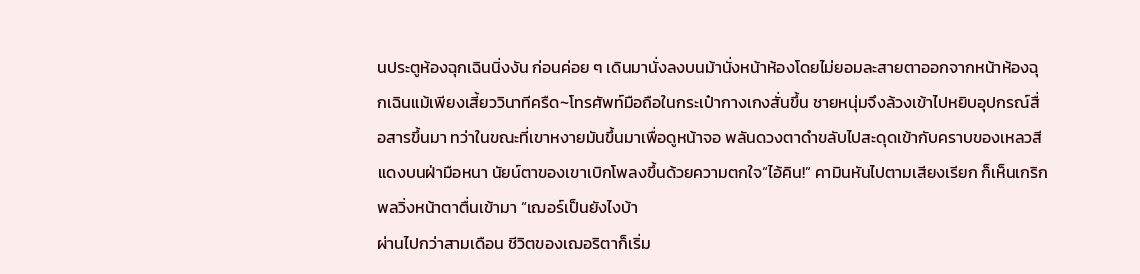นประตูห้องฉุกเฉินนิ่งงัน ก่อนค่อย ๆ เดินมานั่งลงบนม้านั่งหน้าห้องโดยไม่ยอมละสายตาออกจากหน้าห้องฉุกเฉินแม้เพียงเสี้ยววินาทีครืด~โทรศัพท์มือถือในกระเป๋ากางเกงสั่นขึ้น ชายหนุ่มจึงล้วงเข้าไปหยิบอุปกรณ์สื่อสารขึ้นมา ทว่าในขณะที่เขาหงายมันขึ้นมาเพื่อดูหน้าจอ พลันดวงตาดำขลับไปสะดุดเข้ากับคราบของเหลวสีแดงบนฝ่ามือหนา นัยน์ตาของเขาเบิกโพลงขึ้นด้วยความตกใจ“ไอ้คิน!” คามินหันไปตามเสียงเรียก ก็เห็นเกริกพลวิ่งหน้าตาตื่นเข้ามา “เฌอร์เป็นยังไงบ้า
ผ่านไปกว่าสามเดือน ชีวิตของเฌอริตาก็เริ่ม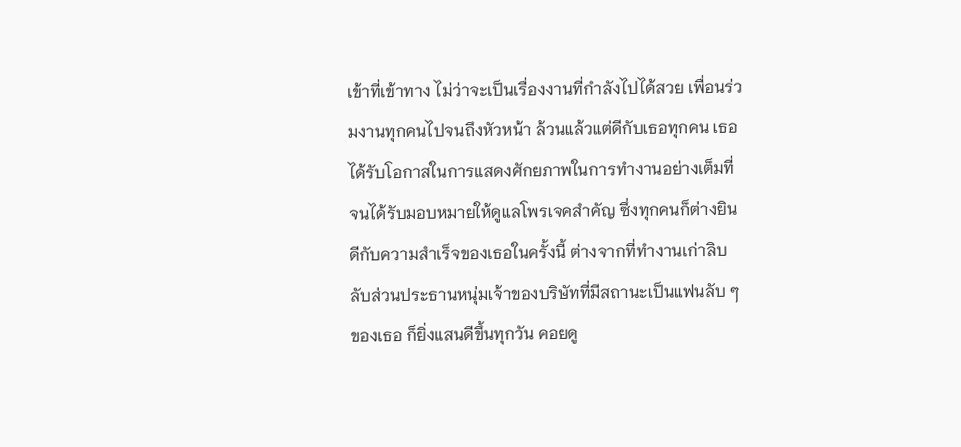เข้าที่เข้าทาง ไม่ว่าจะเป็นเรื่องงานที่กำลังไปได้สวย เพื่อนร่วมงานทุกคนไปจนถึงหัวหน้า ล้วนแล้วแต่ดีกับเธอทุกคน เธอได้รับโอกาสในการแสดงศักยภาพในการทำงานอย่างเต็มที่ จนได้รับมอบหมายให้ดูแลโพรเจคสำคัญ ซึ่งทุกคนก็ต่างยินดีกับความสำเร็จของเธอในครั้งนี้ ต่างจากที่ทำงานเก่าลิบลับส่วนประธานหนุ่มเจ้าของบริษัทที่มีสถานะเป็นแฟนลับ ๆ ของเธอ ก็ยิ่งแสนดีขึ้นทุกวัน คอยดู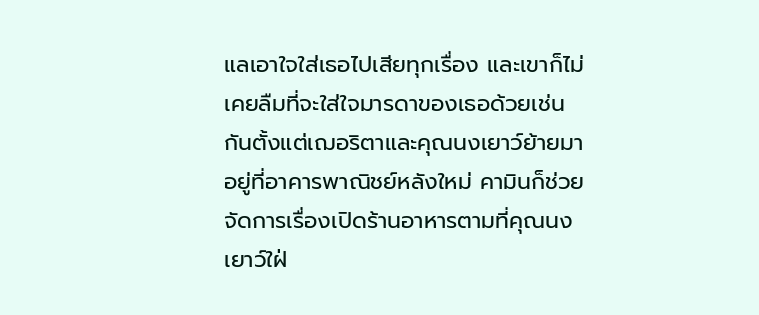แลเอาใจใส่เธอไปเสียทุกเรื่อง และเขาก็ไม่เคยลืมที่จะใส่ใจมารดาของเธอด้วยเช่นกันตั้งแต่เฌอริตาและคุณนงเยาว์ย้ายมาอยู่ที่อาคารพาณิชย์หลังใหม่ คามินก็ช่วยจัดการเรื่องเปิดร้านอาหารตามที่คุณนงเยาว์ใฝ่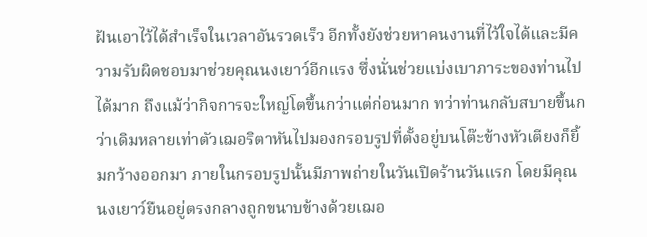ฝันเอาไว้ได้สำเร็จในเวลาอันรวดเร็ว อีกทั้งยังช่วยหาคนงานที่ไว้ใจได้และมีความรับผิดชอบมาช่วยคุณนงเยาว์อีกแรง ซึ่งนั่นช่วยแบ่งเบาภาระของท่านไปได้มาก ถึงแม้ว่ากิจการจะใหญ่โตขึ้นกว่าแต่ก่อนมาก ทว่าท่านกลับสบายขึ้นกว่าเดิมหลายเท่าตัวเฌอริตาหันไปมองกรอบรูปที่ตั้งอยู่บนโต๊ะข้างหัวเตียงก็ยิ้มกว้างออกมา ภายในกรอบรูปนั้นมีภาพถ่ายในวันเปิดร้านวันแรก โดยมีคุณนงเยาว์ยืนอยู่ตรงกลางถูกขนาบข้างด้วยเฌอ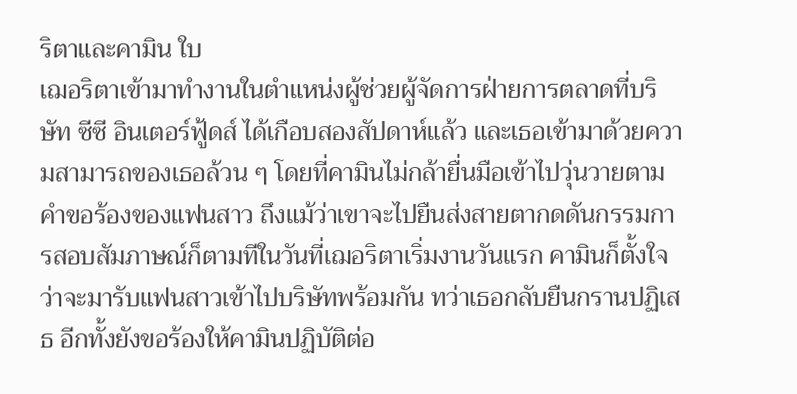ริตาและคามิน ใบ
เฌอริตาเข้ามาทำงานในตำแหน่งผู้ช่วยผู้จัดการฝ่ายการตลาดที่บริษัท ซีซี อินเตอร์ฟู้ดส์ ได้เกือบสองสัปดาห์แล้ว และเธอเข้ามาด้วยความสามารถของเธอล้วน ๆ โดยที่คามินไม่กล้ายื่นมือเข้าไปวุ่นวายตามคำขอร้องของแฟนสาว ถึงแม้ว่าเขาจะไปยืนส่งสายตากดดันกรรมการสอบสัมภาษณ์ก็ตามทีในวันที่เฌอริตาเริ่มงานวันแรก คามินก็ตั้งใจว่าจะมารับแฟนสาวเข้าไปบริษัทพร้อมกัน ทว่าเธอกลับยืนกรานปฏิเสธ อีกทั้งยังขอร้องให้คามินปฏิบัติต่อ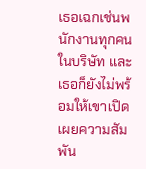เธอเฉกเช่นพนักงานทุกคนในบริษัท และเธอก็ยังไม่พร้อมให้เขาเปิดเผยความสัมพัน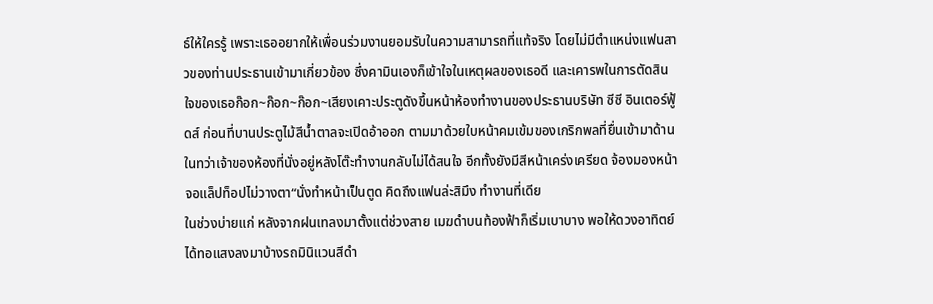ธ์ให้ใครรู้ เพราะเธออยากให้เพื่อนร่วมงานยอมรับในความสามารถที่แท้จริง โดยไม่มีตำแหน่งแฟนสาวของท่านประธานเข้ามาเกี่ยวข้อง ซึ่งคามินเองก็เข้าใจในเหตุผลของเธอดี และเคารพในการตัดสินใจของเธอก๊อก~ก๊อก~ก๊อก~เสียงเคาะประตูดังขึ้นหน้าห้องทำงานของประธานบริษัท ซีซี อินเตอร์ฟู้ดส์ ก่อนที่บานประตูไม้สีน้ำตาลจะเปิดอ้าออก ตามมาด้วยใบหน้าคมเข้มของเกริกพลที่ยื่นเข้ามาด้านในทว่าเจ้าของห้องที่นั่งอยู่หลังโต๊ะทำงานกลับไม่ได้สนใจ อีกทั้งยังมีสีหน้าเคร่งเครียด จ้องมองหน้าจอแล็ปท็อปไม่วางตา“นั่งทำหน้าเป็นตูด คิดถึงแฟนล่ะสิมึง ทำงานที่เดีย
ในช่วงบ่ายแก่ หลังจากฝนเทลงมาตั้งแต่ช่วงสาย เมฆดำบนท้องฟ้าก็เริ่มเบาบาง พอให้ดวงอาทิตย์ได้ทอแสงลงมาบ้างรถมินิแวนสีดำ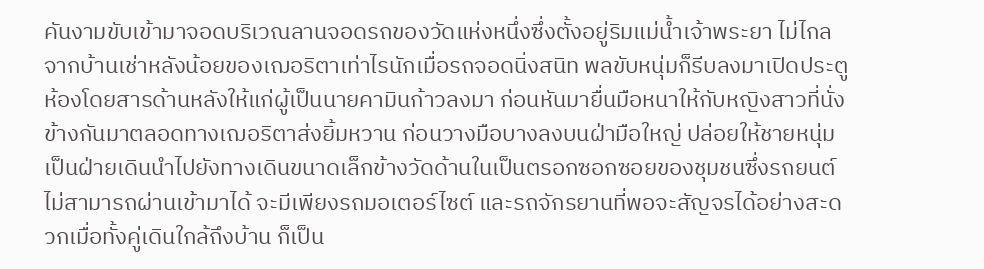คันงามขับเข้ามาจอดบริเวณลานจอดรถของวัดแห่งหนึ่งซึ่งตั้งอยู่ริมแม่น้ำเจ้าพระยา ไม่ไกลจากบ้านเช่าหลังน้อยของเฌอริตาเท่าไรนักเมื่อรถจอดนิ่งสนิท พลขับหนุ่มก็รีบลงมาเปิดประตูห้องโดยสารด้านหลังให้แก่ผู้เป็นนายคามินก้าวลงมา ก่อนหันมายื่นมือหนาให้กับหญิงสาวที่นั่งข้างกันมาตลอดทางเฌอริตาส่งยิ้มหวาน ก่อนวางมือบางลงบนฝ่ามือใหญ่ ปล่อยให้ชายหนุ่มเป็นฝ่ายเดินนำไปยังทางเดินขนาดเล็กข้างวัดด้านในเป็นตรอกซอกซอยของชุมชนซึ่งรถยนต์ไม่สามารถผ่านเข้ามาได้ จะมีเพียงรถมอเตอร์ไซต์ และรถจักรยานที่พอจะสัญจรได้อย่างสะดวกเมื่อทั้งคู่เดินใกล้ถึงบ้าน ก็เป็น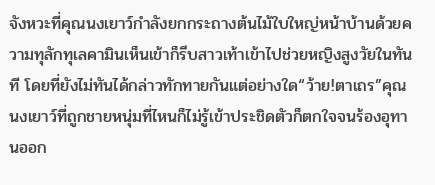จังหวะที่คุณนงเยาว์กำลังยกกระถางต้นไม้ใบใหญ่หน้าบ้านด้วยความทุลักทุเลคามินเห็นเข้าก็รีบสาวเท้าเข้าไปช่วยหญิงสูงวัยในทันที โดยที่ยังไม่ทันได้กล่าวทักทายกันแต่อย่างใด“ว้าย!ตาเถร”คุณนงเยาว์ที่ถูกชายหนุ่มที่ไหนก็ไม่รู้เข้าประชิดตัวก็ตกใจจนร้องอุทานออก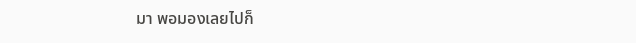มา พอมองเลยไปก็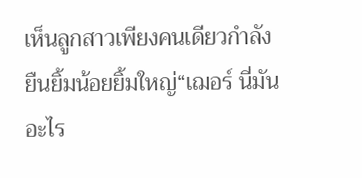เห็นลูกสาวเพียงคนเดียวกำลังยืนยิ้มน้อยยิ้มใหญ่“เฌอร์ นี่มันอะไร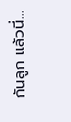กันลูก แล้วนี่...